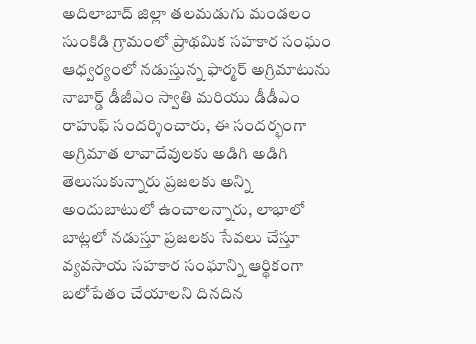అదిలాబాద్ జిల్లా తలమడుగు మండలం సుంకిడి గ్రామంలో ప్రాథమిక సహకార సంఘం ఆధ్వర్యంలో నడుస్తున్న ఫార్మర్ అగ్రిమాటును నాబార్డ్ డీజీఎం స్వాతి మరియు డీడీఎం రాహుఫ్ సందర్శించారు, ఈ సందర్భంగా అగ్రిమాత లావాదేవులకు అడిగి అడిగి తెలుసుకున్నారు ప్రజలకు అన్ని అందుబాటులో ఉంచాలన్నారు, లాభాలో బాట్లలో నడుస్తూ ప్రజలకు సేవలు చేస్తూ వ్యవసాయ సహకార సంఘాన్ని ఆర్థికంగా బలోపేతం చేయాలని దినదిన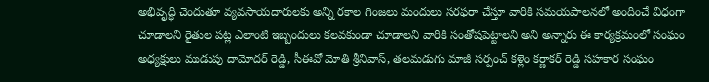అభివృద్ధి చెందుతూ వ్యవసాయదారులకు అన్ని రకాల గింజలు మందులు సరఫరా చేస్తూ వారికి సమయపాలనలో అందించే విధంగా చూడాలని రైతుల పట్ల ఎలాంటి ఇబ్బందులు కలవకుండా చూడాలని వారికి సంతోషపెట్టాలని అని అన్నారు ఈ కార్యక్రమంలో సంఘం అధ్యక్షులు ముడుపు దామోదర్ రెడ్డి, సీఈవో మోతి శ్రీనివాస్, తలమడుగు మాజీ సర్పంచ్ కళ్లెం కర్ణాకర్ రెడ్డి సహకార సంఘం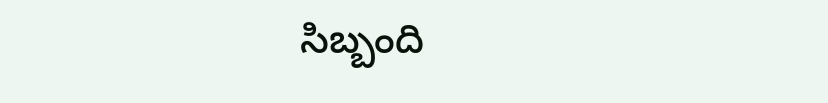సిబ్బంది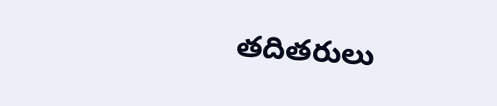తదితరులు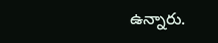ఉన్నారు.